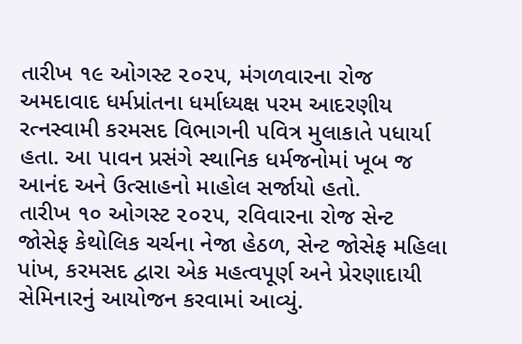તારીખ ૧૯ ઓગસ્ટ ૨૦૨૫, મંગળવારના રોજ અમદાવાદ ધર્મપ્રાંતના ધર્માધ્યક્ષ પરમ આદરણીય રત્નસ્વામી કરમસદ વિભાગની પવિત્ર મુલાકાતે પધાર્યા હતા. આ પાવન પ્રસંગે સ્થાનિક ધર્મજનોમાં ખૂબ જ આનંદ અને ઉત્સાહનો માહોલ સર્જાયો હતો.
તારીખ ૧૦ ઓગસ્ટ ૨૦૨૫, રવિવારના રોજ સેન્ટ જોસેફ કેથોલિક ચર્ચના નેજા હેઠળ, સેન્ટ જોસેફ મહિલા પાંખ, કરમસદ દ્વારા એક મહત્વપૂર્ણ અને પ્રેરણાદાયી સેમિનારનું આયોજન કરવામાં આવ્યું.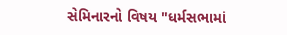સેમિનારનો વિષય "ધર્મસભામાં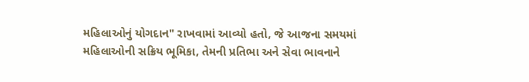મહિલાઓનું યોગદાન" રાખવામાં આવ્યો હતો, જે આજના સમયમાં મહિલાઓની સક્રિય ભૂમિકા, તેમની પ્રતિભા અને સેવા ભાવનાને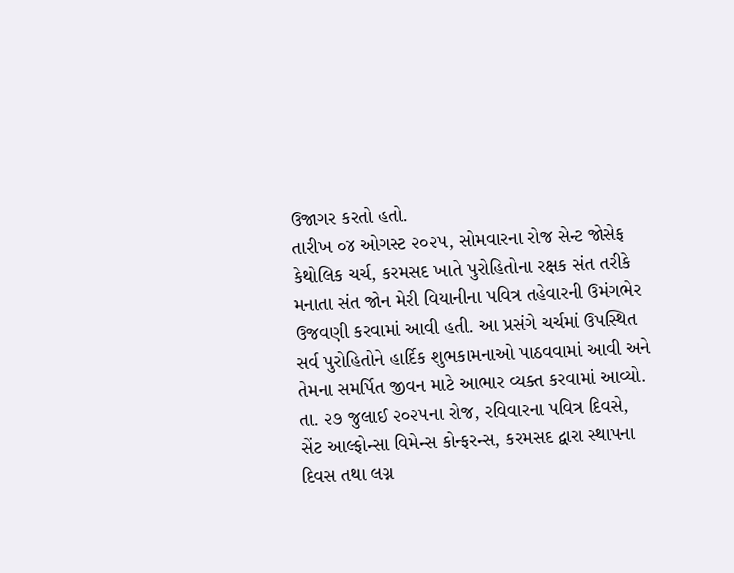ઉજાગર કરતો હતો.
તારીખ ૦૪ ઓગસ્ટ ૨૦૨૫, સોમવારના રોજ સેન્ટ જોસેફ કેથોલિક ચર્ચ, કરમસદ ખાતે પુરોહિતોના રક્ષક સંત તરીકે મનાતા સંત જોન મેરી વિયાનીના પવિત્ર તહેવારની ઉમંગભેર ઉજવણી કરવામાં આવી હતી. આ પ્રસંગે ચર્ચમાં ઉપસ્થિત સર્વ પુરોહિતોને હાર્દિક શુભકામનાઓ પાઠવવામાં આવી અને તેમના સમર્પિત જીવન માટે આભાર વ્યક્ત કરવામાં આવ્યો.
તા. ૨૭ જુલાઈ ૨૦૨૫ના રોજ, રવિવારના પવિત્ર દિવસે, સેંટ આલ્ફોન્સા વિમેન્સ કોન્ફરન્સ, કરમસદ દ્વારા સ્થાપના દિવસ તથા લગ્ન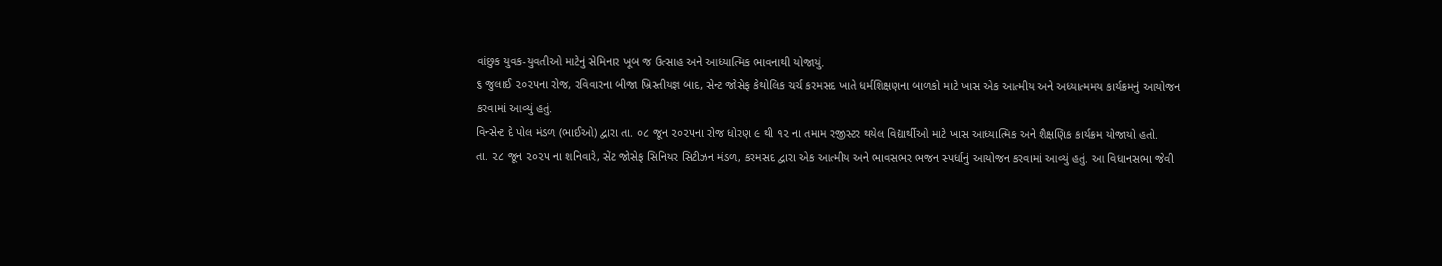વાંછુક યુવક-યુવતીઓ માટેનું સેમિનાર ખૂબ જ ઉત્સાહ અને આધ્યાત્મિક ભાવનાથી યોજાયું.
૬ જુલાઈ ૨૦૨૫ના રોજ, રવિવારના બીજા ખ્રિસ્તીયજ્ઞ બાદ, સેન્ટ જોસેફ કેથોલિક ચર્ચ કરમસદ ખાતે ધર્મશિક્ષણના બાળકો માટે ખાસ એક આત્મીય અને અધ્યાત્મમય કાર્યક્રમનું આયોજન કરવામાં આવ્યું હતું.
વિન્સેન્ટ દે પોલ મંડળ (ભાઈઓ) દ્વારા તા. ૦૮ જૂન ૨૦૨૫ના રોજ ધોરણ ૯ થી ૧૨ ના તમામ રજીસ્ટર થયેલ વિદ્યાર્થીઓ માટે ખાસ આધ્યાત્મિક અને શૈક્ષણિક કાર્યક્રમ યોજાયો હતો.
તા. ૨૮ જૂન ૨૦૨૫ ના શનિવારે, સેંટ જોસેફ સિનિયર સિટીઝન મંડળ, કરમસદ દ્વારા એક આત્મીય અને ભાવસભર ભજન સ્પર્ધાનું આયોજન કરવામાં આવ્યું હતું. આ વિધાનસભા જેવી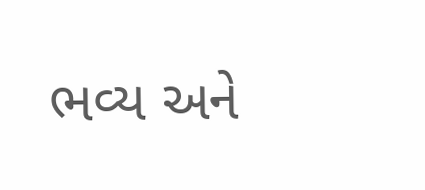ભવ્ય અને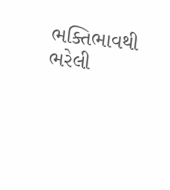ભક્તિભાવથી ભરેલી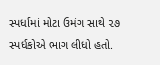સ્પર્ધામાં મોટા ઉમંગ સાથે ૨૭ સ્પર્ધકોએ ભાગ લીધો હતો.